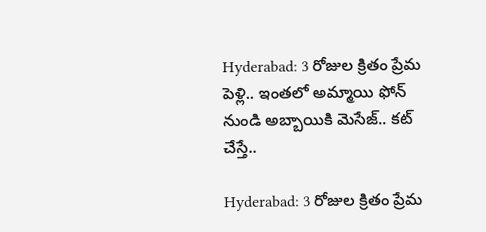Hyderabad: 3 రోజుల క్రితం ప్రేమ పెళ్లి.. ఇంతలో అమ్మాయి ఫోన్ నుండి అబ్బాయికి మెసేజ్.. కట్ చేస్తే..

Hyderabad: 3 రోజుల క్రితం ప్రేమ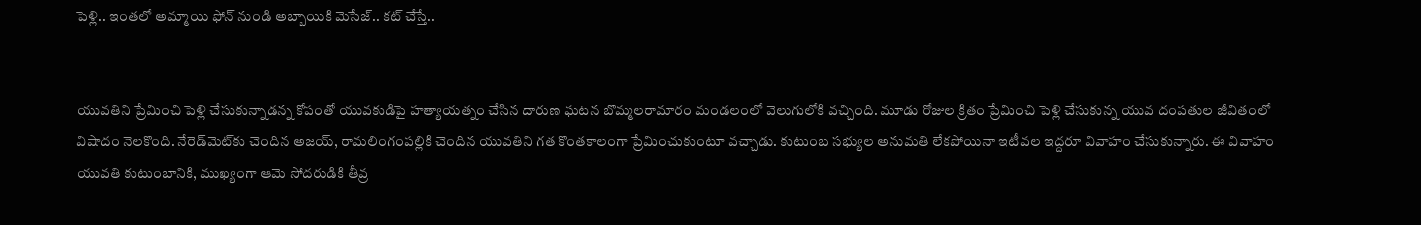పెళ్లి.. ఇంతలో అమ్మాయి ఫోన్ నుండి అబ్బాయికి మెసేజ్.. కట్ చేస్తే..


యువతిని ప్రేమించి పెళ్లి చేసుకున్నాడన్న కోపంతో యువకుడిపై హత్యాయత్నం చేసిన దారుణ ఘటన బొమ్మలరామారం మండలంలో వెలుగులోకి వచ్చింది. మూడు రోజుల క్రితం ప్రేమించి పెళ్లి చేసుకున్న యువ దంపతుల జీవితంలో విషాదం నెలకొంది. నేరెడ్‌మెట్‌కు చెందిన అజయ్, రామలింగంపల్లికి చెందిన యువతిని గత కొంతకాలంగా ప్రేమించుకుంటూ వచ్చాడు. కుటుంబ సభ్యుల అనుమతి లేకపోయినా ఇటీవల ఇద్దరూ వివాహం చేసుకున్నారు. ఈ వివాహం యువతి కుటుంబానికి, ముఖ్యంగా ఆమె సోదరుడికి తీవ్ర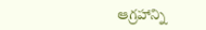ఆగ్రహాన్ని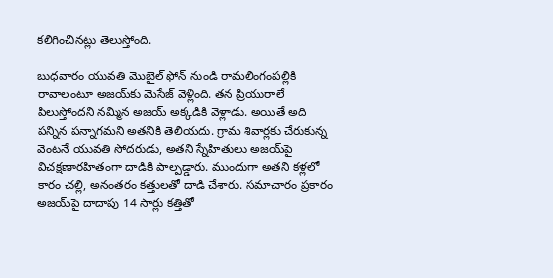కలిగించినట్లు తెలుస్తోంది.

బుధవారం యువతి మొబైల్ ఫోన్ నుండి రామలింగంపల్లికి రావాలంటూ అజయ్‌కు మెసేజ్ వెళ్లింది. తన ప్రియురాలే పిలుస్తోందని నమ్మిన అజయ్ అక్కడికి వెళ్లాడు. అయితే అది పన్నిన పన్నాగమని అతనికి తెలియదు. గ్రామ శివార్లకు చేరుకున్న వెంటనే యువతి సోదరుడు, అతని స్నేహితులు అజయ్‌పై విచక్షణారహితంగా దాడికి పాల్పడ్డారు. ముందుగా అతని కళ్లలో కారం చల్లి, అనంతరం కత్తులతో దాడి చేశారు. సమాచారం ప్రకారం అజయ్‌పై దాదాపు 14 సార్లు కత్తితో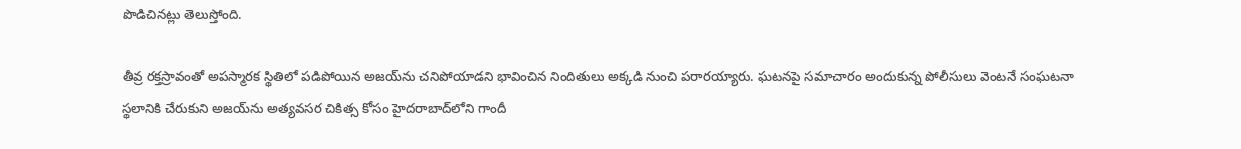పొడిచినట్లు తెలుస్తోంది.

తీవ్ర రక్తస్రావంతో అపస్మారక స్థితిలో పడిపోయిన అజయ్‌ను చనిపోయాడని భావించిన నిందితులు అక్కడి నుంచి పరారయ్యారు. ఘటనపై సమాచారం అందుకున్న పోలీసులు వెంటనే సంఘటనా స్థలానికి చేరుకుని అజయ్‌ను అత్యవసర చికిత్స కోసం హైదరాబాద్‌లోని గాందీ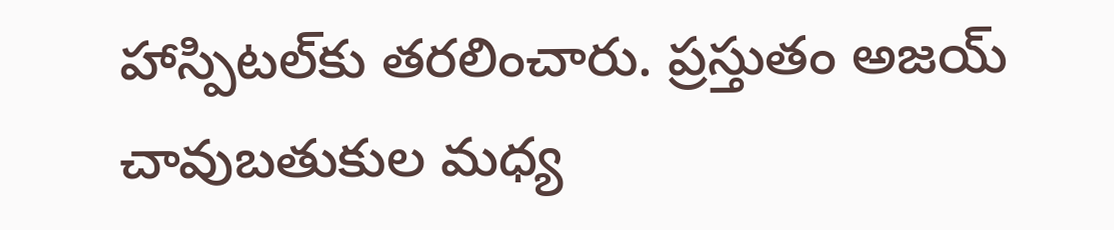హాస్పిటల్‌కు తరలించారు. ప్రస్తుతం అజయ్ చావుబతుకుల మధ్య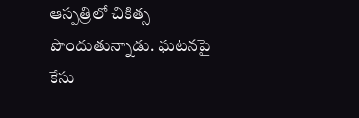ఆస్పత్రిలో చికిత్స పొందుతున్నాడు. ఘటనపై కేసు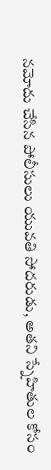నమోదు చేసిన పోలీసులు యువతి సోదరుడు, అతని స్నేహితుల కోసం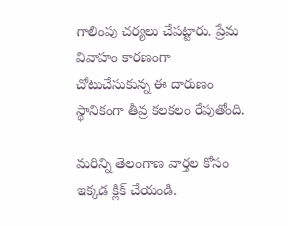గాలింపు చర్యలు చేపట్టారు. ప్రేమ వివాహం కారణంగా చోటుచేసుకున్న ఈ దారుణం స్థానికంగా తీవ్ర కలకలం రేపుతోంది.

మరిన్ని తెలంగాణ వార్తల కోసం ఇక్కడ క్లిక్ చేయండి.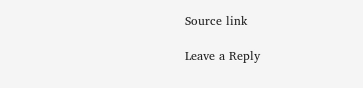Source link

Leave a Reply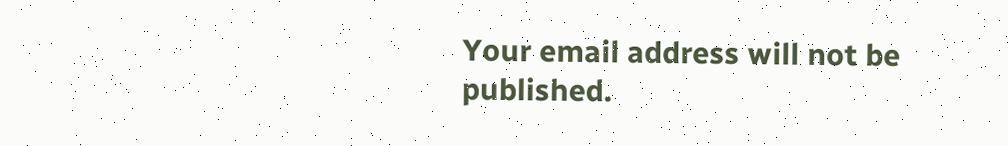Your email address will not be published.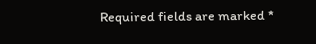Required fields are marked *